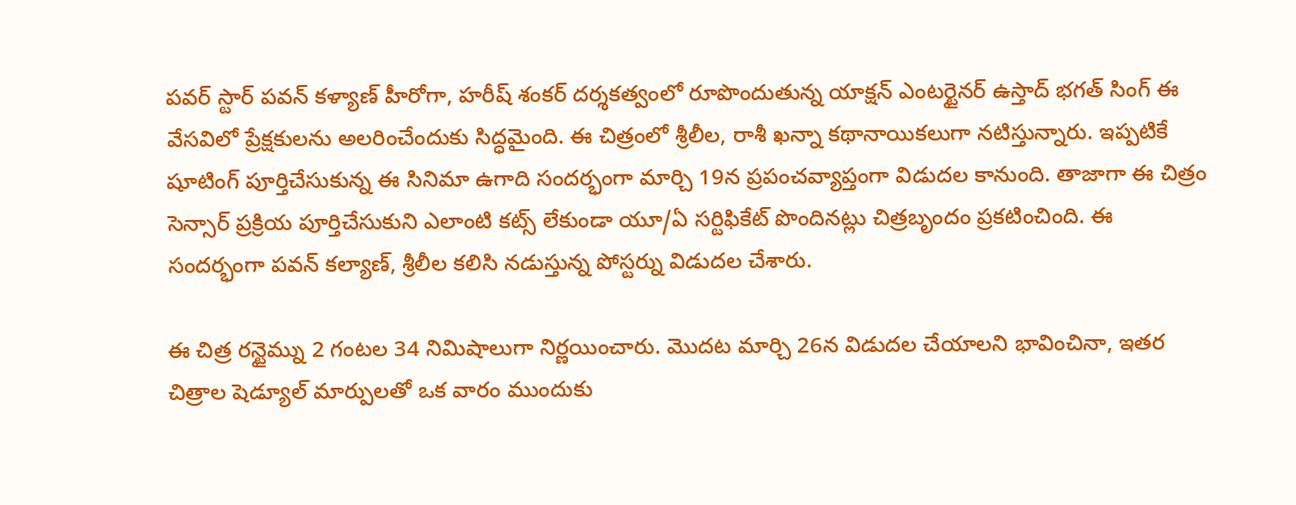పవర్ స్టార్ పవన్ కళ్యాణ్ హీరోగా, హరీష్ శంకర్ దర్శకత్వంలో రూపొందుతున్న యాక్షన్ ఎంటర్టైనర్ ఉస్తాద్ భగత్ సింగ్ ఈ వేసవిలో ప్రేక్షకులను అలరించేందుకు సిద్ధమైంది. ఈ చిత్రంలో శ్రీలీల, రాశీ ఖన్నా కథానాయికలుగా నటిస్తున్నారు. ఇప్పటికే షూటింగ్ పూర్తిచేసుకున్న ఈ సినిమా ఉగాది సందర్భంగా మార్చి 19న ప్రపంచవ్యాప్తంగా విడుదల కానుంది. తాజాగా ఈ చిత్రం సెన్సార్ ప్రక్రియ పూర్తిచేసుకుని ఎలాంటి కట్స్ లేకుండా యూ/ఏ సర్టిఫికేట్ పొందినట్లు చిత్రబృందం ప్రకటించింది. ఈ సందర్భంగా పవన్ కల్యాణ్, శ్రీలీల కలిసి నడుస్తున్న పోస్టర్ను విడుదల చేశారు.

ఈ చిత్ర రన్టైమ్ను 2 గంటల 34 నిమిషాలుగా నిర్ణయించారు. మొదట మార్చి 26న విడుదల చేయాలని భావించినా, ఇతర చిత్రాల షెడ్యూల్ మార్పులతో ఒక వారం ముందుకు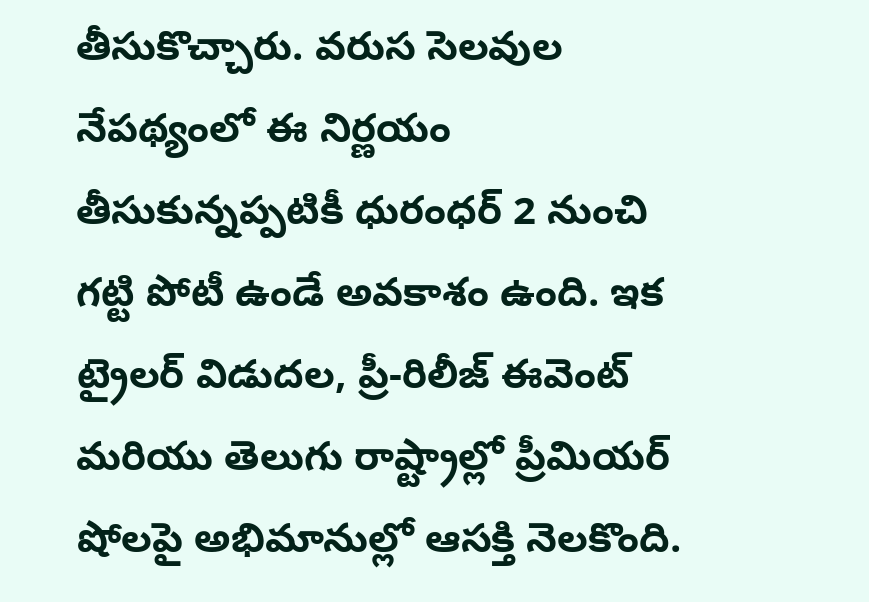తీసుకొచ్చారు. వరుస సెలవుల నేపథ్యంలో ఈ నిర్ణయం తీసుకున్నప్పటికీ ధురంధర్ 2 నుంచి గట్టి పోటీ ఉండే అవకాశం ఉంది. ఇక ట్రైలర్ విడుదల, ప్రీ-రిలీజ్ ఈవెంట్ మరియు తెలుగు రాష్ట్రాల్లో ప్రీమియర్ షోలపై అభిమానుల్లో ఆసక్తి నెలకొంది.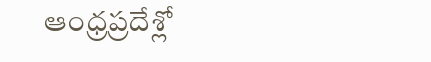ఆంధ్రప్రదేశ్లో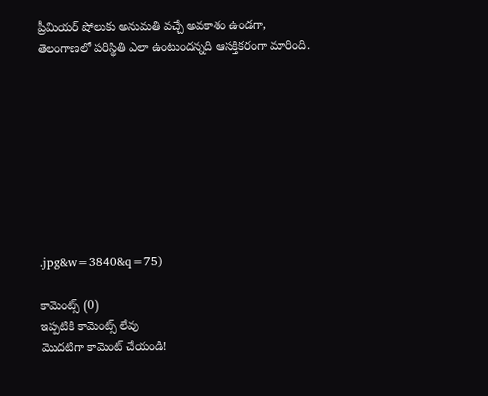ప్రీమియర్ షోలుకు అనుమతి వచ్చే అవకాశం ఉండగా, తెలంగాణలో పరిస్థితి ఎలా ఉంటుందన్నది ఆసక్తికరంగా మారింది.









.jpg&w=3840&q=75)

కామెంట్స్ (0)
ఇప్పటికి కామెంట్స్ లేవు
మొదటిగా కామెంట్ చేయండి!